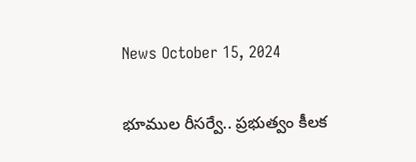News October 15, 2024

భూముల రీసర్వే.. ప్రభుత్వం కీలక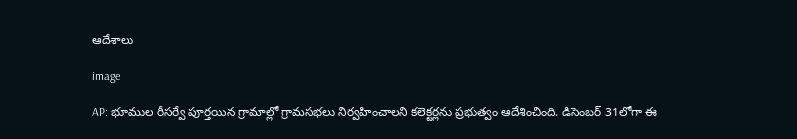ఆదేశాలు

image

AP: భూముల రీసర్వే పూర్తయిన గ్రామాల్లో గ్రామసభలు నిర్వహించాలని కలెక్టర్లను ప్రభుత్వం ఆదేశించింది. డిసెంబర్ 31లోగా ఈ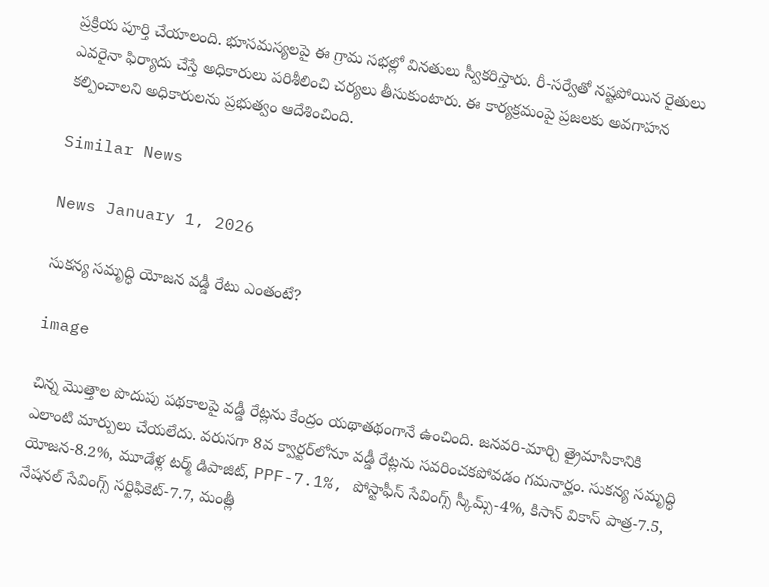ప్రక్రియ పూర్తి చేయాలంది. భూసమస్యలపై ఈ గ్రామ సభల్లో వినతులు స్వీకరిస్తారు. రీ-సర్వేతో నష్టపోయిన రైతులు ఎవరైనా ఫిర్యాదు చేస్తే అధికారులు పరిశీలించి చర్యలు తీసుకుంటారు. ఈ కార్యక్రమంపై ప్రజలకు అవగాహన కల్పించాలని అధికారులను ప్రభుత్వం ఆదేశించింది.

Similar News

News January 1, 2026

సుకన్య సమృద్ధి యోజన వడ్డీ రేటు ఎంతంటే?

image

చిన్న మొత్తాల పొదుపు పథకాలపై వడ్డీ రేట్లను కేంద్రం యథాతథంగానే ఉంచింది. జనవరి-మార్చి త్రైమాసికానికి ఎలాంటి మార్పులు చేయలేదు. వరుసగా 8వ క్వార్టర్‌లోనూ వడ్డీ రేట్లను సవరించకపోవడం గమనార్హం. సుకన్య సమృద్ధి యోజన-8.2%, మూడేళ్ల టర్మ్ డిపాజిట్, PPF-7.1%, పోస్టాఫీస్ సేవింగ్స్ స్కీమ్స్-4%, కిసాన్ వికాస్ పాత్ర-7.5, నేషనల్ సేవింగ్స్ సర్టిఫికెట్-7.7, మంత్లీ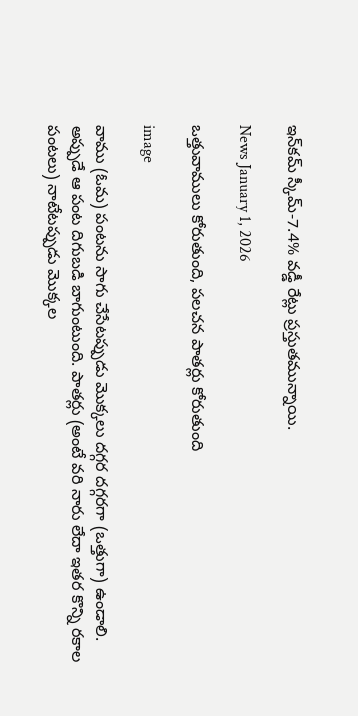ఇన్‌కమ్ స్కీమ్-7.4% వడ్డీ రేట్లు ప్రస్తుతమున్నాయి.

News January 1, 2026

ఒత్తువాములు కోరుతుంది, పలచన పాతర్లు కోరుతుంది

image

వాము (ఓమ) పంటను సాగు చేసేటప్పుడు మొక్కలు దగ్గర దగ్గరగా (ఒత్తుగా) ఉండాలి. అప్పుడే ఆ పంట దిగుబడి బాగుంటుంది. పాతర్లు (అంటే వరి నారు లేదా ఇతర కొన్ని రకాల పంటలు) నాటేటప్పుడు మొక్కల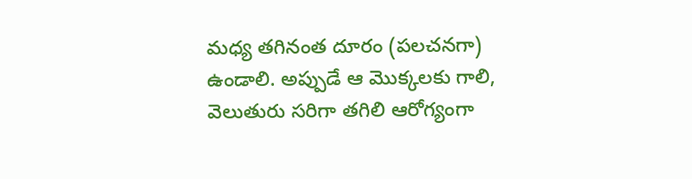మధ్య తగినంత దూరం (పలచనగా) ఉండాలి. అప్పుడే ఆ మొక్కలకు గాలి, వెలుతురు సరిగా తగిలి ఆరోగ్యంగా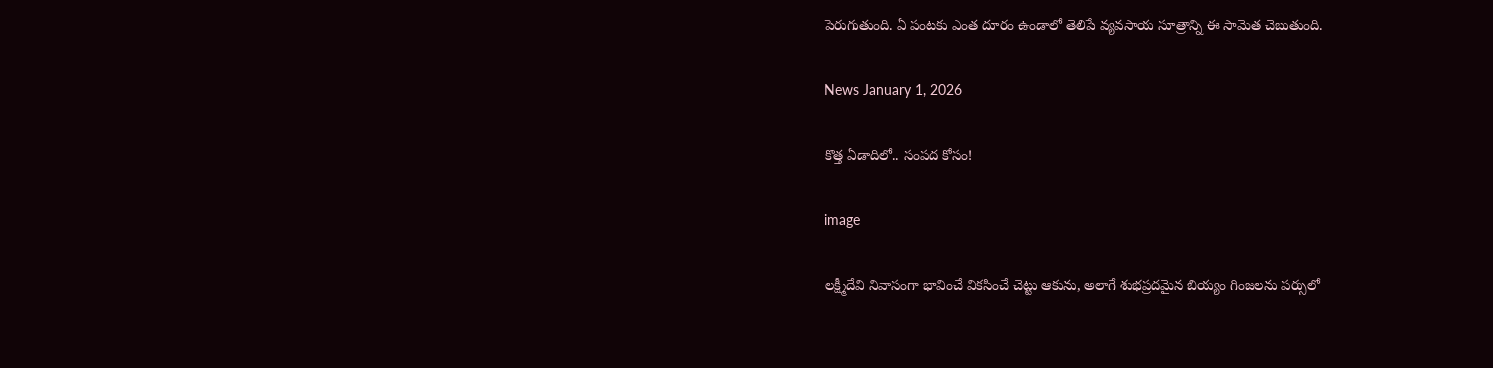పెరుగుతుంది. ఏ పంటకు ఎంత దూరం ఉండాలో తెలిపే వ్యవసాయ సూత్రాన్ని ఈ సామెత చెబుతుంది.

News January 1, 2026

కొత్త ఏడాదిలో.. సంపద కోసం!

image

లక్ష్మీదేవి నివాసంగా భావించే వికసించే చెట్టు ఆకును, అలాగే శుభప్రదమైన బియ్యం గింజలను పర్సులో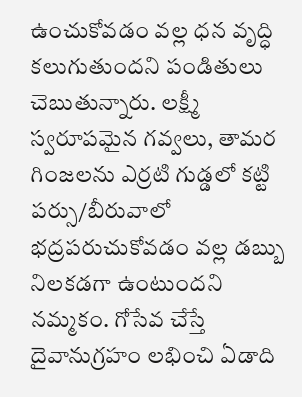ఉంచుకోవడం వల్ల ధన వృద్ధి కలుగుతుందని పండితులు చెబుతున్నారు. లక్ష్మీ స్వరూపమైన గవ్వలు, తామర గింజలను ఎర్రటి గుడ్డలో కట్టి పర్సు/బీరువాలో భద్రపరుచుకోవడం వల్ల డబ్బు నిలకడగా ఉంటుందని నమ్మకం. గోసేవ చేస్తే దైవానుగ్రహం లభించి ఏడాది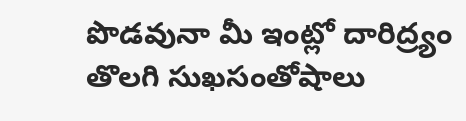పొడవునా మీ ఇంట్లో దారిద్ర్యం తొలగి సుఖసంతోషాలు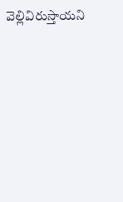వెల్లివిరుస్తాయని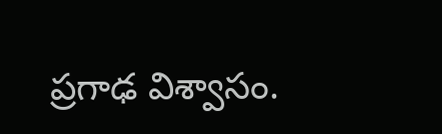ప్రగాఢ విశ్వాసం.